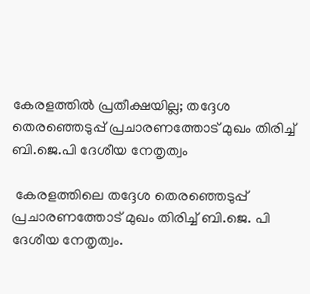കേരളത്തില്‍ പ്രതീക്ഷയില്ല; തദ്ദേശ തെരഞ്ഞെടുപ്പ് പ്രചാരണത്തോട് മുഖം തിരിച്ച്‌ ബി.ജെ.പി ദേശീയ നേതൃത്വം

 കേരളത്തിലെ തദ്ദേശ തെരഞ്ഞെടുപ്പ് പ്രചാരണത്തോട് മുഖം തിരിച്ച്‌ ബി.ജെ. പി ദേശീയ നേതൃത്വം.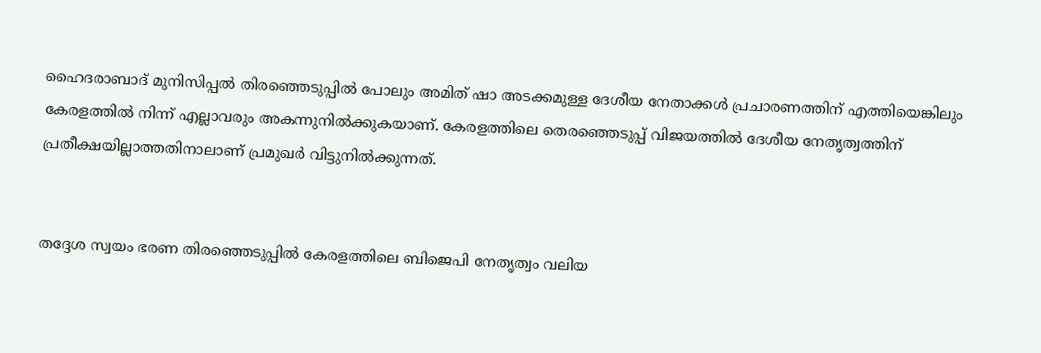ഹൈദരാബാദ് മുനിസിപ്പല്‍ തിര‍ഞ്ഞെടുപ്പില്‍ പോലും അമിത് ഷാ അടക്കമുള്ള ദേശീയ നേതാക്കള്‍ പ്രചാരണത്തിന് എത്തിയെങ്കിലും കേരളത്തില്‍ നിന്ന് എല്ലാവരും അകന്നുനില്‍ക്കുകയാണ്. കേരളത്തിലെ തെരഞ്ഞെടുപ്പ് വിജയത്തില്‍ ദേശീയ നേതൃത്വത്തിന് പ്രതീക്ഷയില്ലാത്തതിനാലാണ് പ്രമുഖര്‍ വിട്ടുനില്‍ക്കുന്നത്.


തദ്ദേശ സ്വയം ഭരണ തിരഞ്ഞെടുപ്പില്‍ കേരളത്തിലെ ബിജെപി നേതൃത്വം വലിയ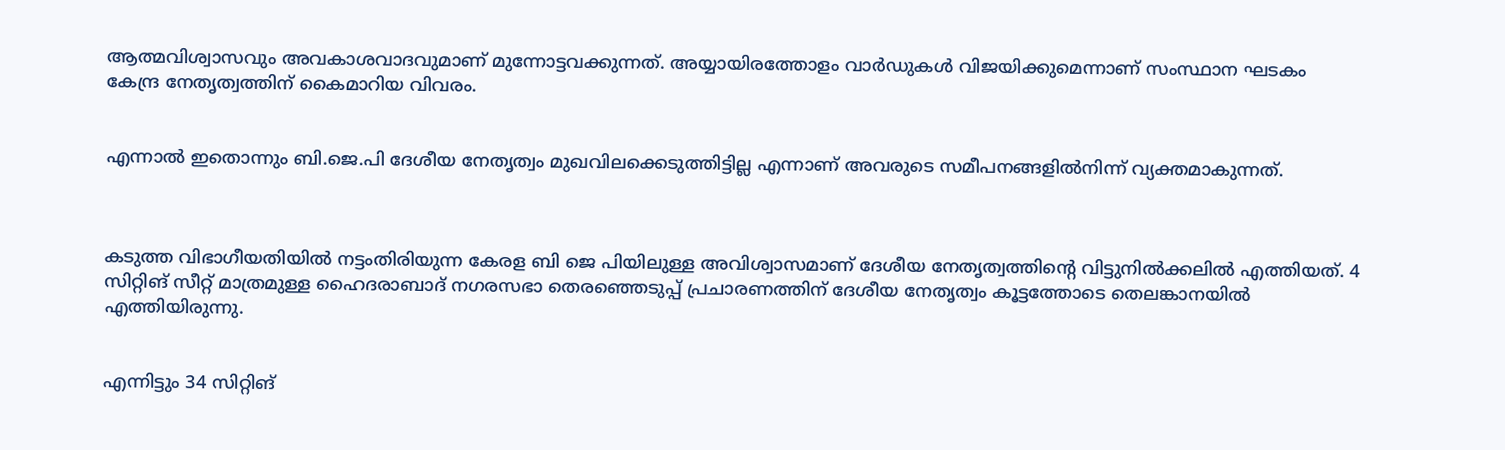ആത്മവിശ്വാസവും അവകാശവാദവുമാണ് മുന്നോട്ടവക്കുന്നത്. അയ്യായിരത്തോളം വാര്‍ഡുകള്‍ വിജയിക്കുമെന്നാണ് സംസ്ഥാന ഘടകം കേന്ദ്ര നേതൃത്വത്തിന് കൈമാറിയ വിവരം.


എന്നാല്‍ ഇതൊന്നും ബി.ജെ.പി ദേശീയ നേതൃത്വം മുഖവിലക്കെടുത്തിട്ടില്ല എന്നാണ് അവരുടെ സമീപനങ്ങളില്‍നിന്ന് വ്യക്തമാകുന്നത്.



കടുത്ത വിഭാഗീയതിയില്‍ നട്ടംതിരിയുന്ന കേരള ബി ജെ പിയിലുള്ള അവിശ്വാസമാണ് ദേശീയ നേതൃത്വത്തിന്റെ വിട്ടുനില്‍ക്കലില്‍ എത്തിയത്. 4 സിറ്റിങ് സീറ്റ് മാത്രമുള്ള ഹൈദരാബാദ് നഗരസഭാ തെരഞ്ഞെടുപ്പ് പ്രചാരണത്തിന് ദേശീയ നേതൃത്വം കൂട്ടത്തോടെ തെലങ്കാനയില്‍ എത്തിയിരുന്നു.


എന്നിട്ടും 34 സിറ്റിങ്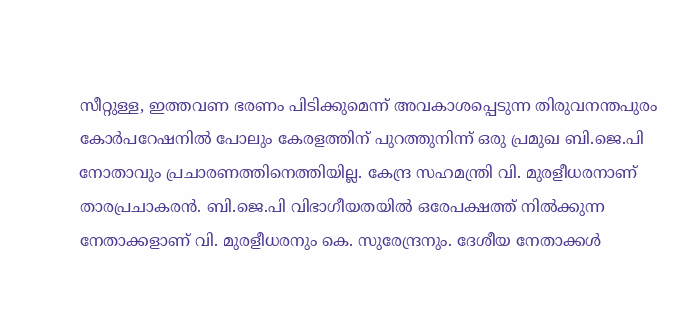സീറ്റുള്ള, ഇത്തവണ ഭരണം പിടിക്കുമെന്ന് അവകാശപ്പെടുന്ന തിരുവനന്തപുരം കോര്‍പറേഷനില്‍ പോലും കേരളത്തിന് പുറത്തുനിന്ന് ഒരു പ്രമുഖ ബി.ജെ.പി നോതാവും പ്രചാരണത്തിനെത്തിയില്ല. കേന്ദ്ര സഹമന്ത്രി വി. മുരളീധരനാണ് താരപ്രചാകരന്‍. ബി.ജെ.പി വിഭാഗീയതയില്‍ ഒരേപക്ഷത്ത് നില്‍ക്കുന്ന നേതാക്കളാണ് വി. മുരളീധരനും കെ. സുരേന്ദ്രനും. ദേശീയ നേതാക്കള്‍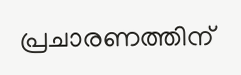പ്രചാരണത്തിന്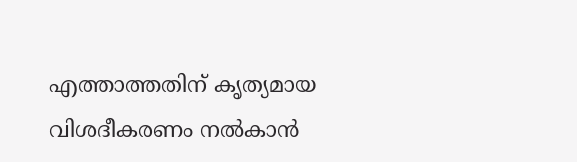എത്താത്തതിന് കൃത്യമായ വിശദീകരണം നല്‍കാന്‍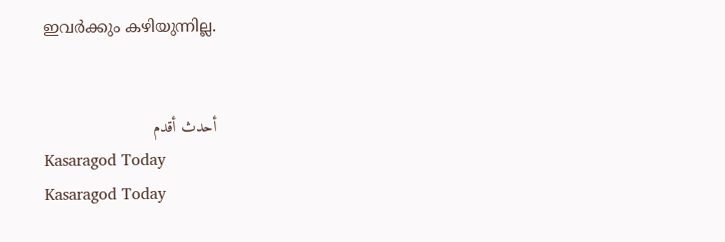ഇവര്‍ക്കും കഴിയുന്നില്ല.


أحدث أقدم
Kasaragod Today
Kasaragod Today